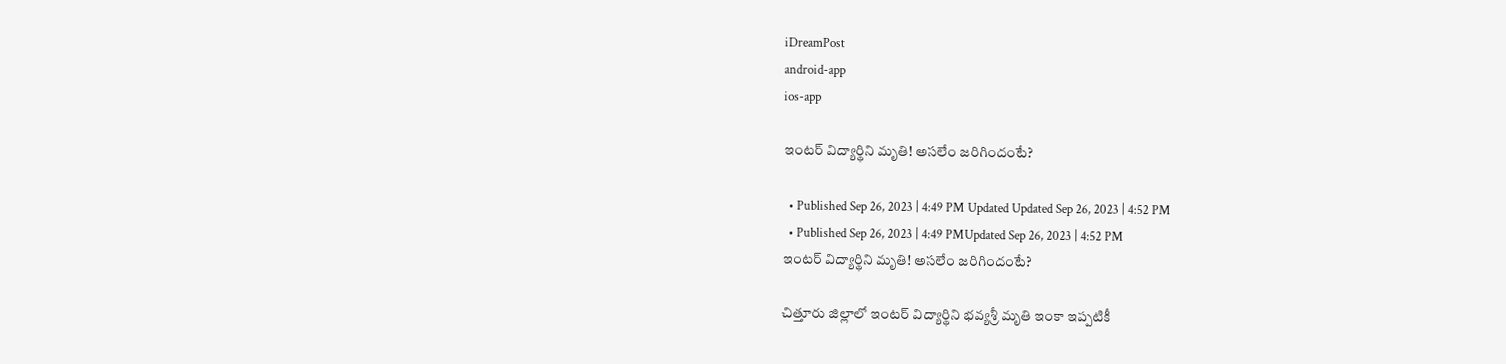iDreamPost
android-app
ios-app

ఇంటర్ విద్యార్థిని మృతి! అసలేం జరిగిందంటే?

  • Published Sep 26, 2023 | 4:49 PM Updated Updated Sep 26, 2023 | 4:52 PM
  • Published Sep 26, 2023 | 4:49 PMUpdated Sep 26, 2023 | 4:52 PM
ఇంటర్ విద్యార్థిని మృతి! అసలేం జరిగిందంటే?

చిత్తూరు జిల్లాలో ఇంటర్ విద్యార్థిని భవ్యశ్రీ మృతి ఇంకా ఇప్పటికీ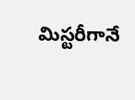మిస్టరీగానే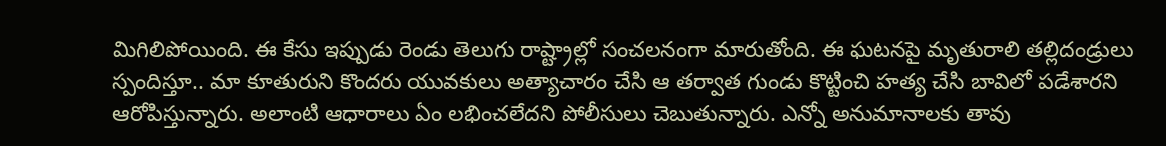మిగిలిపోయింది. ఈ కేసు ఇప్పుడు రెండు తెలుగు రాష్ట్రాల్లో సంచలనంగా మారుతోంది. ఈ ఘటనపై మృతురాలి తల్లిదండ్రులు స్పందిస్తూ.. మా కూతురుని కొందరు యువకులు అత్యాచారం చేసి ఆ తర్వాత గుండు కొట్టించి హత్య చేసి బావిలో పడేశారని ఆరోపిస్తున్నారు. అలాంటి ఆధారాలు ఏం లభించలేదని పోలీసులు చెబుతున్నారు. ఎన్నో అనుమానాలకు తావు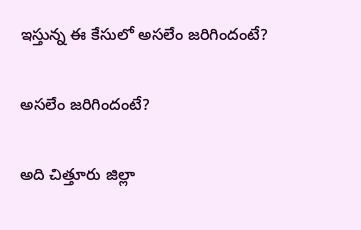ఇస్తున్న ఈ కేసులో అసలేం జరిగిందంటే?

అసలేం జరిగిందంటే?

అది చిత్తూరు జిల్లా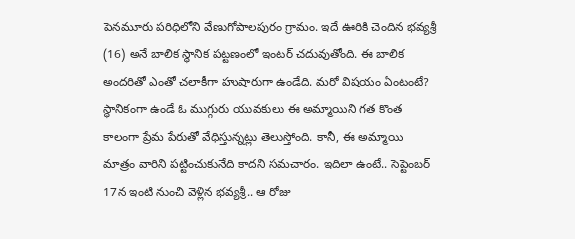పెనమూరు పరిధిలోని వేణుగోపాలపురం గ్రామం. ఇదే ఊరికి చెందిన భవ్యశ్రీ (16) అనే బాలిక స్థానిక పట్టణంలో ఇంటర్ చదువుతోంది. ఈ బాలిక అందరితో ఎంతో చలాకీగా హుషారుగా ఉండేది. మరో విషయం ఏంటంటే? స్థానికంగా ఉండే ఓ ముగ్గురు యువకులు ఈ అమ్మాయిని గత కొంత కాలంగా ప్రేమ పేరుతో వేధిస్తున్నట్లు తెలుస్తోంది. కానీ, ఈ అమ్మాయి మాత్రం వారిని పట్టించుకునేది కాదని సమచారం. ఇదిలా ఉంటే.. సెప్టెంబర్ 17న ఇంటి నుంచి వెళ్లిన భవ్యశ్రీ.. ఆ రోజు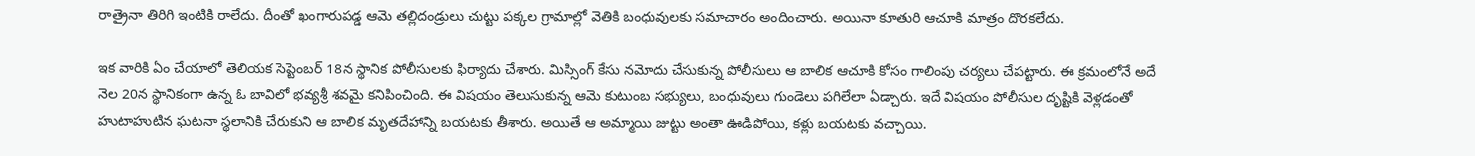రాత్రైనా తిరిగి ఇంటికి రాలేదు. దీంతో ఖంగారుపడ్డ ఆమె తల్లిదండ్రులు చుట్టు పక్కల గ్రామాల్లో వెతికి బంధువులకు సమాచారం అందించారు. అయినా కూతురి ఆచూకి మాత్రం దొరకలేదు.

ఇక వారికి ఏం చేయాలో తెలియక సెప్టెంబర్ 18న స్థానిక పోలీసులకు ఫిర్యాదు చేశారు. మిస్సింగ్ కేసు నమోదు చేసుకున్న పోలీసులు ఆ బాలిక ఆచూకి కోసం గాలింపు చర్యలు చేపట్టారు. ఈ క్రమంలోనే అదే నెల 20న స్థానికంగా ఉన్న ఓ బావిలో భవ్యశ్రీ శవమై కనిపించింది. ఈ విషయం తెలుసుకున్న ఆమె కుటుంబ సభ్యులు, బంధువులు గుండెలు పగిలేలా ఏడ్చారు. ఇదే విషయం పోలీసుల దృష్టికి వెళ్లడంతో హుటాహుటిన ఘటనా స్థలానికి చేరుకుని ఆ బాలిక మృతదేహాన్ని బయటకు తీశారు. అయితే ఆ అమ్మాయి జుట్టు అంతా ఊడిపోయి, కళ్లు బయటకు వచ్చాయి.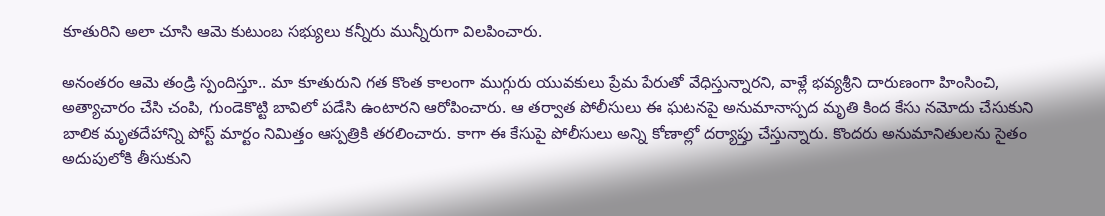కూతురిని అలా చూసి ఆమె కుటుంబ సభ్యులు కన్నీరు మున్నీరుగా విలపించారు.

అనంతరం ఆమె తండ్రి స్పందిస్తూ.. మా కూతురుని గత కొంత కాలంగా ముగ్గురు యువకులు ప్రేమ పేరుతో వేధిస్తున్నారని, వాళ్లే భవ్యశ్రీని దారుణంగా హింసించి, అత్యాచారం చేసి చంపి, గుండెకొట్టి బావిలో పడేసి ఉంటారని ఆరోపించారు. ఆ తర్వాత పోలీసులు ఈ ఘటనపై అనుమానాస్పద మృతి కింద కేసు నమోదు చేసుకుని బాలిక మృతదేహాన్ని పోస్ట్ మార్టం నిమిత్తం ఆస్పత్రికి తరలించారు. కాగా ఈ కేసుపై పోలీసులు అన్ని కోణాల్లో దర్యాప్తు చేస్తున్నారు. కొందరు అనుమానితులను సైతం అదుపులోకి తీసుకుని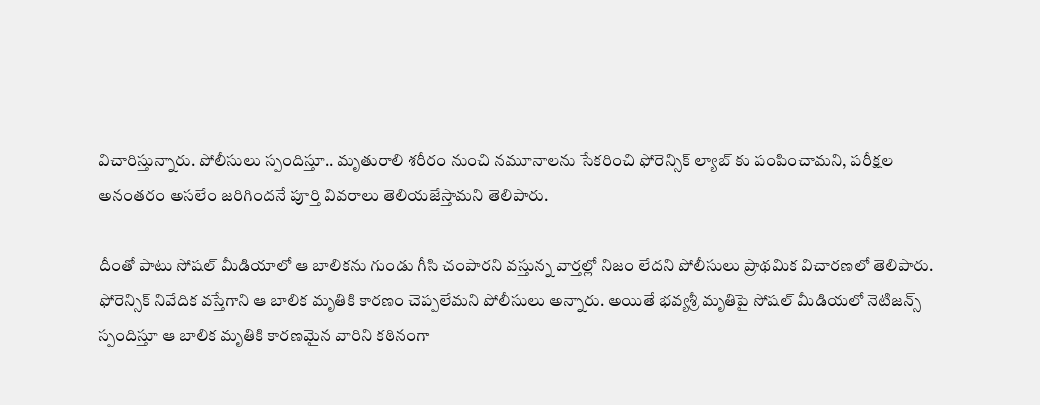విచారిస్తున్నారు. పోలీసులు స్పందిస్తూ.. మృతురాలి శరీరం నుంచి నమూనాలను సేకరించి ఫోరెన్సిక్ ల్యాబ్ కు పంపించామని, పరీక్షల అనంతరం అసలేం జరిగిందనే పూర్తి వివరాలు తెలియజేస్తామని తెలిపారు.

దీంతో పాటు సోషల్ మీడియాలో ఆ బాలికను గుండు గీసి చంపారని వస్తున్న వార్తల్లో నిజం లేదని పోలీసులు ప్రాథమిక విచారణలో తెలిపారు. ఫోరెన్సిక్ నివేదిక వస్తేగాని ఆ బాలిక మృతికి కారణం చెప్పలేమని పోలీసులు అన్నారు. అయితే భవ్యశ్రీ మృతిపై సోషల్ మీడియలో నెటిజన్స్ స్పందిస్తూ ఆ బాలిక మృతికి కారణమైన వారిని కఠినంగా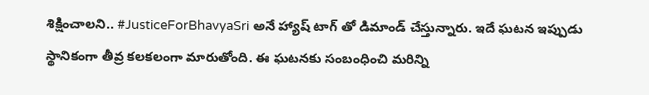శిక్షించాలని.. #JusticeForBhavyaSri అనే హ్యాష్ టాగ్ తో డిమాండ్ చేస్తున్నారు. ఇదే ఘటన ఇప్పుడు స్థానికంగా తీవ్ర కలకలంగా మారుతోంది. ఈ ఘటనకు సంబంధించి మరిన్ని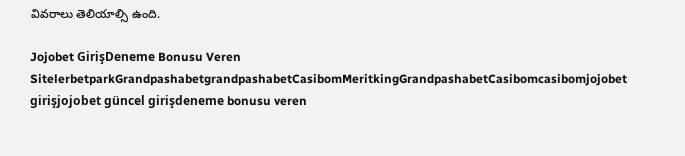వివరాలు తెలియాల్సి ఉంది.

Jojobet GirişDeneme Bonusu Veren SitelerbetparkGrandpashabetgrandpashabetCasibomMeritkingGrandpashabetCasibomcasibomjojobet girişjojobet güncel girişdeneme bonusu veren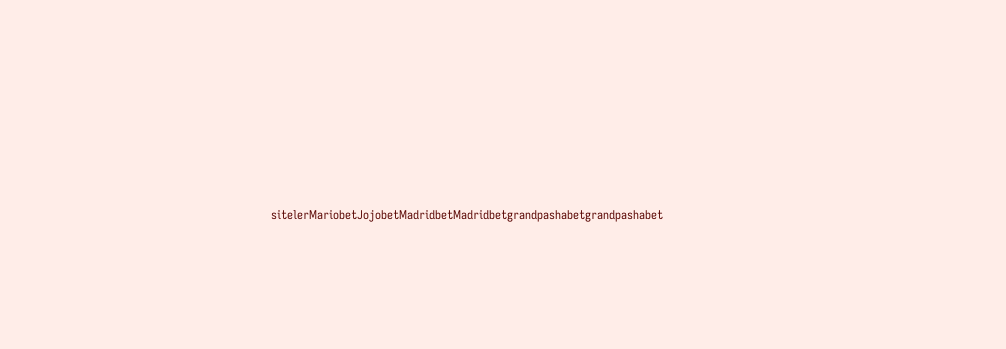sitelerMariobetJojobetMadridbetMadridbetgrandpashabetgrandpashabet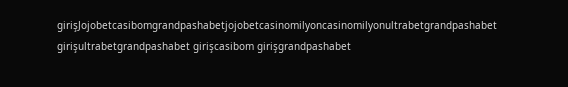girişJojobetcasibomgrandpashabetjojobetcasinomilyoncasinomilyonultrabetgrandpashabet girişultrabetgrandpashabet girişcasibom girişgrandpashabet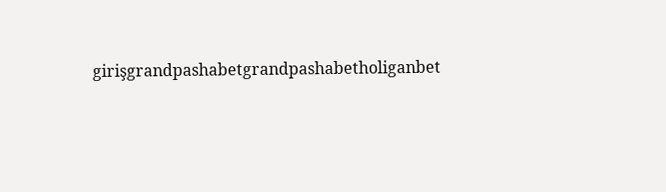girişgrandpashabetgrandpashabetholiganbet